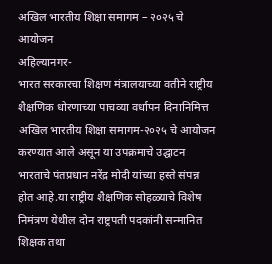अखिल भारतीय शिक्षा समागम – २०२५ चे आयोजन
अहिल्यानगर-
भारत सरकारचा शिक्षण मंत्रालयाच्या वतीने राष्ट्रीय शैक्षणिक धोरणाच्या पाचव्या वर्धापन दिनानिमित्त अखिल भारतीय शिक्षा समागम-२०२५ चे आयोजन करण्यात आले असून या उपक्रमाचे उद्घाटन भारताचे पंतप्रधान नरेंद्र मोदी यांच्या हस्ते संपन्न होत आहे.या राष्ट्रीय शैक्षणिक सोहळ्याचे विशेष निमंत्रण येथील दोन राष्ट्रपती पदकांनी सन्मानित शिक्षक तथा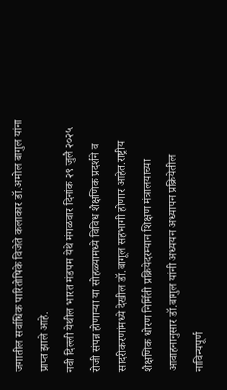जगातील सर्वाधिक पारितोषिके विजेते कलाकार डॉ.अमोल बागुल यांना प्राप्त झाले आहे.
नवी दिल्ली येथील भारत मंडपम येथे मंगळवार दिनांक २९ जुलै २०२५ रोजी संपन्न होणाऱ्या या सोहळ्यामध्ये विविध शैक्षणिक प्रदर्शने व सादरीकरणांमध्ये देखील डॉ.बागूल सहभागी होणार आहेत.राष्ट्रीय शैक्षणिक धोरण निर्मिती प्रक्रियेदरम्यान शिक्षण मंत्रालयाच्या आवाहनानुसार डॉ.बागुल यांनी अध्ययन अध्यापन प्रक्रियेतील नाविन्यपूर्ण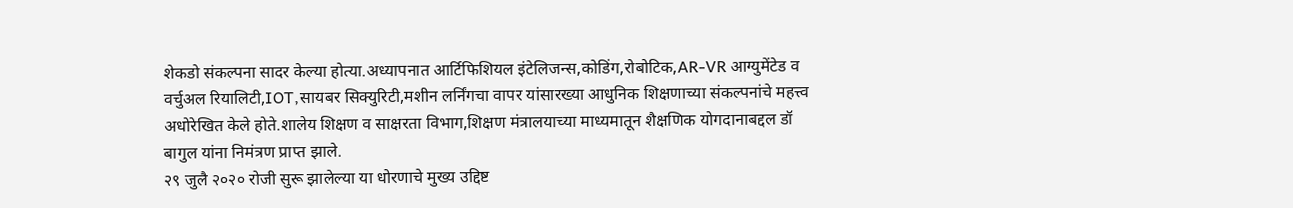शेकडो संकल्पना सादर केल्या होत्या.अध्यापनात आर्टिफिशियल इंटेलिजन्स,कोडिंग,रोबोटिक,AR-VR आग्युमेंटेड व वर्चुअल रियालिटी,IOT,सायबर सिक्युरिटी,मशीन लर्निंगचा वापर यांसारख्या आधुनिक शिक्षणाच्या संकल्पनांचे महत्त्व अधोरेखित केले होते.शालेय शिक्षण व साक्षरता विभाग,शिक्षण मंत्रालयाच्या माध्यमातून शैक्षणिक योगदानाबद्दल डॉ बागुल यांना निमंत्रण प्राप्त झाले.
२९ जुलै २०२० रोजी सुरू झालेल्या या धोरणाचे मुख्य उद्दिष्ट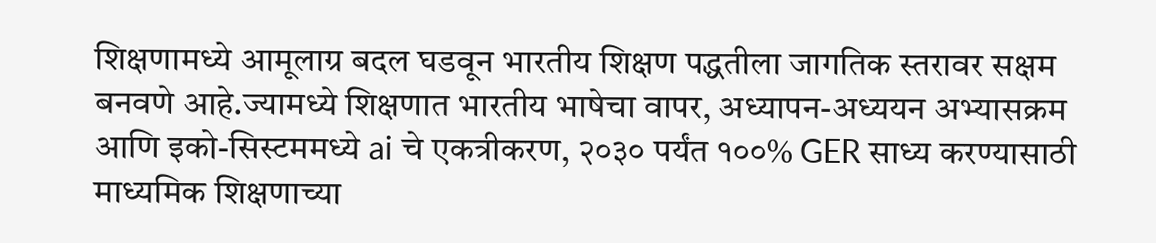शिक्षणामध्ये आमूलाग्र बदल घडवून भारतीय शिक्षण पद्धतीला जागतिक स्तरावर सक्षम बनवणे आहे.ज्यामध्ये शिक्षणात भारतीय भाषेचा वापर, अध्यापन-अध्ययन अभ्यासक्रम आणि इको-सिस्टममध्ये ai चे एकत्रीकरण, २०३० पर्यंत १००% GER साध्य करण्यासाठी माध्यमिक शिक्षणाच्या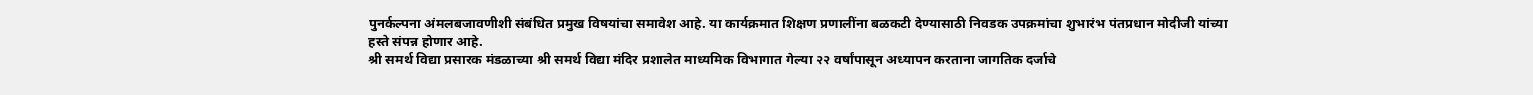पुनर्कल्पना अंमलबजावणीशी संबंधित प्रमुख विषयांचा समावेश आहे. या कार्यक्रमात शिक्षण प्रणालींना बळकटी देण्यासाठी निवडक उपक्रमांचा शुभारंभ पंतप्रधान मोदीजी यांच्या हस्ते संपन्न होणार आहे.
श्री समर्थ विद्या प्रसारक मंडळाच्या श्री समर्थ विद्या मंदिर प्रशालेत माध्यमिक विभागात गेल्या २२ वर्षांपासून अध्यापन करताना जागतिक दर्जाचे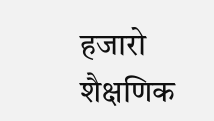हजारो शैक्षणिक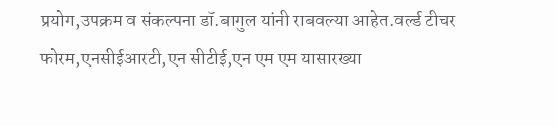प्रयोग,उपक्रम व संकल्पना डॉ.बागुल यांनी राबवल्या आहेत.वर्ल्ड टीचर फोरम,एनसीईआरटी,एन सीटीई,एन एम एम यासारख्या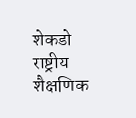शेकडो राष्ट्रीय शैक्षणिक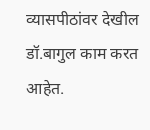व्यासपीठांवर देखील डॉ.बागुल काम करत आहेत.